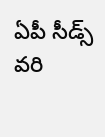ఏపీ సీడ్స్ వరి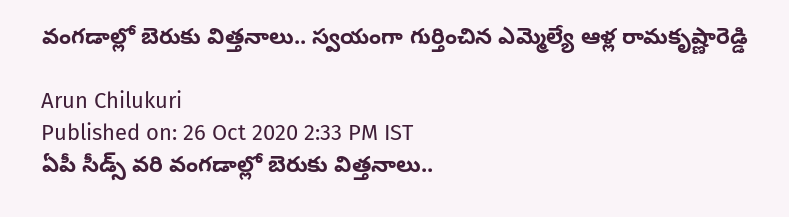వంగడాల్లో బెరుకు విత్తనాలు.. స్వయంగా గుర్తించిన ఎమ్మెల్యే ఆళ్ల రామకృష్ణారెడ్డి

Arun Chilukuri
Published on: 26 Oct 2020 2:33 PM IST
ఏపీ సీడ్స్ వరి వంగడాల్లో బెరుకు విత్తనాలు..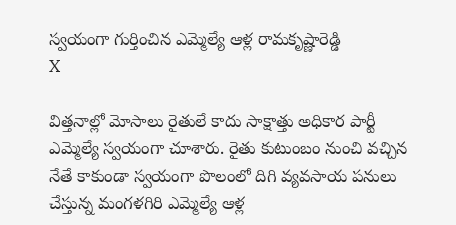స్వయంగా గుర్తించిన ఎమ్మెల్యే ఆళ్ల రామకృష్ణారెడ్డి
X

విత్తనాల్లో మోసాలు రైతులే కాదు సాక్షాత్తు అధికార పార్టీ ఎమ్మెల్యే స్వయంగా చూశారు. రైతు కుటుంబం నుంచి వచ్చిన నేతే కాకుండా స్వయంగా పొలంలో దిగి వ్యవసాయ పనులు చేస్తున్న మంగళగిరి ఎమ్మెల్యే ఆళ్ల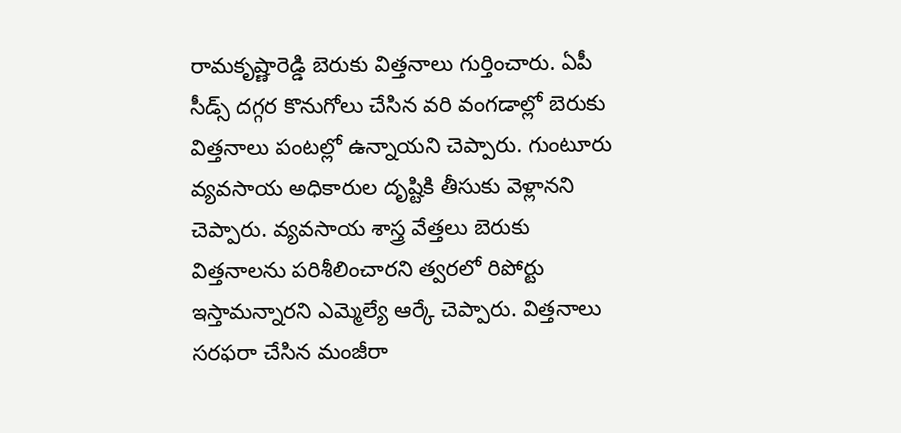రామకృష్ణారెడ్డి బెరుకు విత్తనాలు గుర్తించారు. ఏపీ సీడ్స్ దగ్గర కొనుగోలు చేసిన వరి వంగడాల్లో బెరుకు విత్తనాలు పంటల్లో ఉన్నాయని చెప్పారు. గుంటూరు వ్యవసాయ అధికారుల దృష్టికి తీసుకు వెళ్లానని చెప్పారు. వ్యవసాయ శాస్త్ర వేత్తలు బెరుకు విత్తనాలను పరిశీలించారని త్వరలో రిపోర్టు ఇస్తామన్నారని ఎమ్మెల్యే ఆర్కే చెప్పారు. విత్తనాలు సరఫరా చేసిన మంజీరా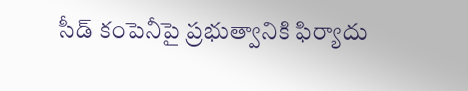సీడ్ కంపెనీపై ప్రభుత్వానికి ఫిర్యాదు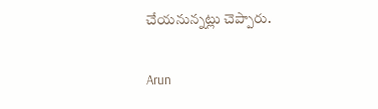చేయనున్నట్లు చెప్పారు.

Arun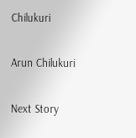Chilukuri

Arun Chilukuri

Next Story